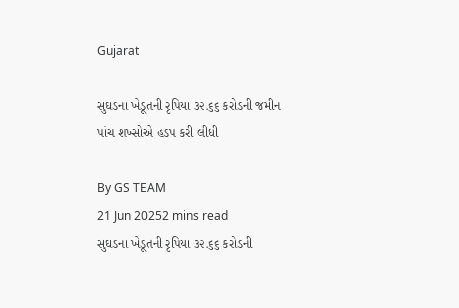Gujarat

સુઘડના ખેડૂતની રૃપિયા ૩૨.૬૬ કરોડની જમીન પાંચ શખ્સોએ હડપ કરી લીધી

By GS TEAM
21 Jun 20252 mins read
સુઘડના ખેડૂતની રૃપિયા ૩૨.૬૬ કરોડની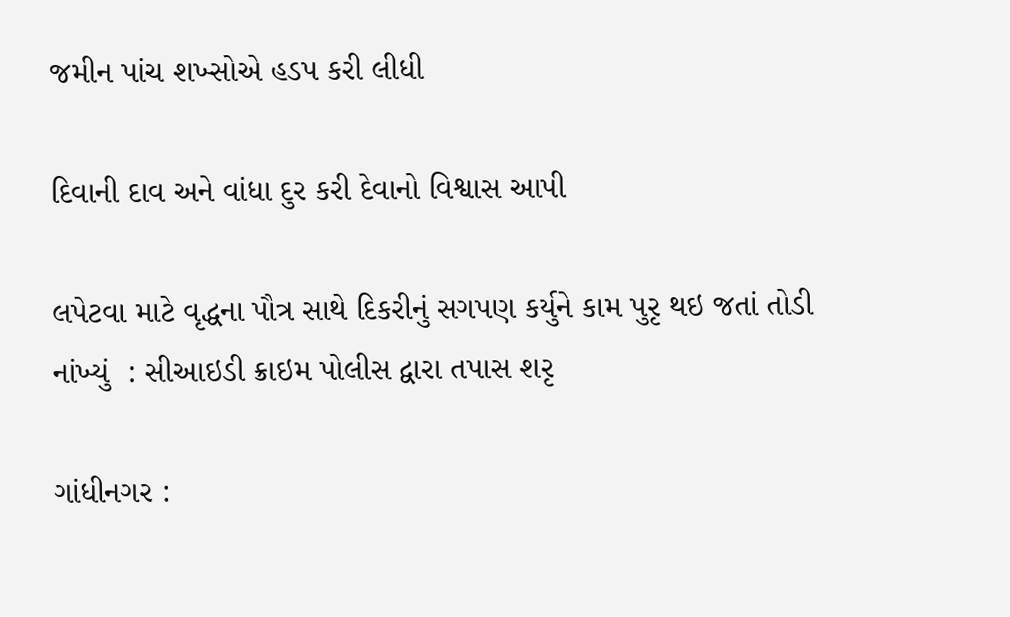જમીન પાંચ શખ્સોએ હડપ કરી લીધી

દિવાની દાવ અને વાંધા દુર કરી દેવાનો વિશ્વાસ આપી

લપેટવા માટે વૃદ્ધના પૌત્ર સાથે દિકરીનું સગપણ કર્યુને કામ પુરૃ થઇ જતાં તોડી નાંખ્યું  : સીઆઇડી ક્રાઇમ પોલીસ દ્વારા તપાસ શરૃ

ગાંધીનગર :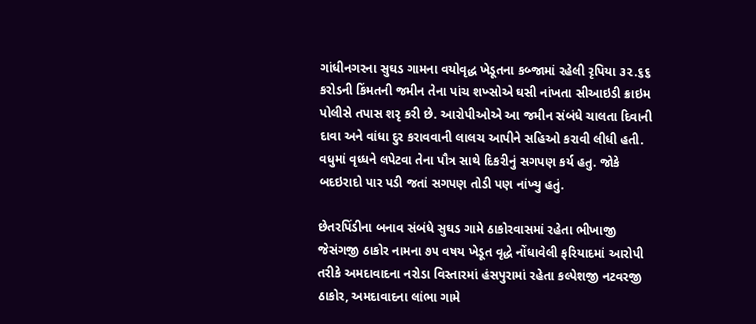ગાંધીનગરના સુઘડ ગામના વયોવૃદ્ધ ખેડૂતના કબ્જામાં રહેલી રૃપિયા ૩૨.૬૬ કરોડની કિંમતની જમીન તેના પાંચ શખ્સોએ ઘસી નાંખતા સીઆઇડી ક્રાઇમ પોલીસે તપાસ શરૃ કરી છે. આરોપીઓએ આ જમીન સંબંધે ચાલતા દિવાની દાવા અને વાંધા દુર કરાવવાની લાલચ આપીને સહિઓ કરાવી લીધી હતી. વધુમાં વૃધ્ધને લપેટવા તેના પૌત્ર સાથે દિકરીનું સગપણ કર્ય હતુ. જોકે બદઇરાદો પાર પડી જતાં સગપણ તોડી પણ નાંખ્યુ હતું.

છેતરપિંડીના બનાવ સંબંધે સુઘડ ગામે ઠાકોરવાસમાં રહેતા ભીખાજી જેસંગજી ઠાકોર નામના ૭૫ વષય ખેડૂત વૃદ્ધે નોંધાવેલી ફરિયાદમાં આરોપી તરીકે અમદાવાદના નરોડા વિસ્તારમાં હંસપુરામાં રહેતા કલ્પેશજી નટવરજી ઠાકોર, અમદાવાદના લાંભા ગામે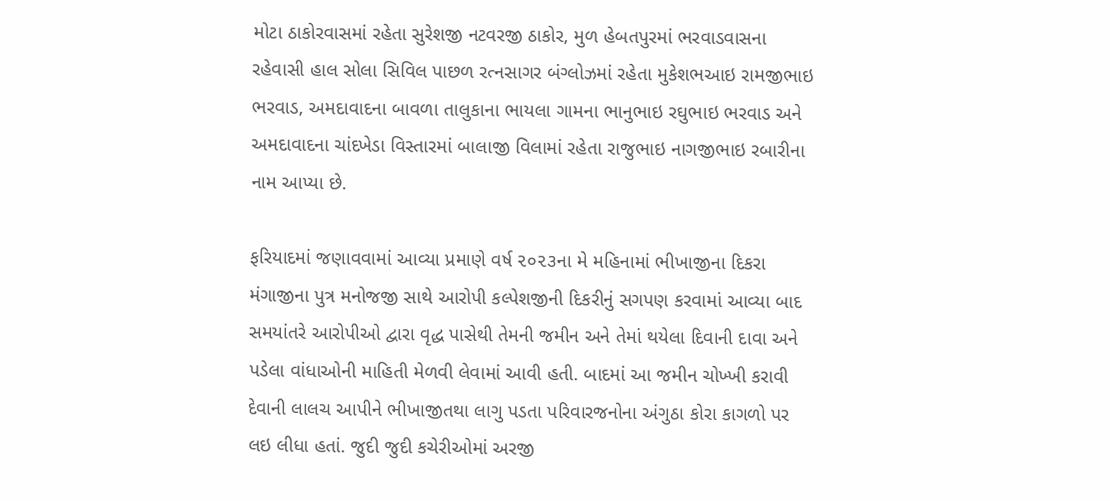મોટા ઠાકોરવાસમાં રહેતા સુરેશજી નટવરજી ઠાકોર, મુળ હેબતપુરમાં ભરવાડવાસના રહેવાસી હાલ સોલા સિવિલ પાછળ રત્નસાગર બંગ્લોઝમાં રહેતા મુકેશભઆઇ રામજીભાઇ ભરવાડ, અમદાવાદના બાવળા તાલુકાના ભાયલા ગામના ભાનુભાઇ રઘુભાઇ ભરવાડ અને અમદાવાદના ચાંદખેડા વિસ્તારમાં બાલાજી વિલામાં રહેતા રાજુભાઇ નાગજીભાઇ રબારીના નામ આપ્યા છે.

ફરિયાદમાં જણાવવામાં આવ્યા પ્રમાણે વર્ષ ૨૦૨૩ના મે મહિનામાં ભીખાજીના દિકરા મંગાજીના પુત્ર મનોજજી સાથે આરોપી કલ્પેશજીની દિકરીનું સગપણ કરવામાં આવ્યા બાદ સમયાંતરે આરોપીઓ દ્વારા વૃદ્ધ પાસેથી તેમની જમીન અને તેમાં થયેલા દિવાની દાવા અને પડેલા વાંધાઓની માહિતી મેળવી લેવામાં આવી હતી. બાદમાં આ જમીન ચોખ્ખી કરાવી દેવાની લાલચ આપીને ભીખાજીતથા લાગુ પડતા પરિવારજનોના અંગુઠા કોરા કાગળો પર લઇ લીધા હતાં. જુદી જુદી કચેરીઓમાં અરજી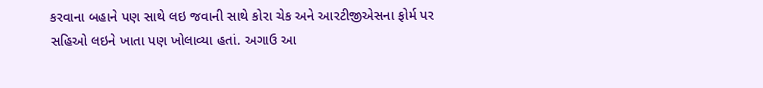કરવાના બહાને પણ સાથે લઇ જવાની સાથે કોરા ચેક અને આરટીજીએસના ફોર્મ પર સહિઓ લઇને ખાતા પણ ખોલાવ્યા હતાં. અગાઉ આ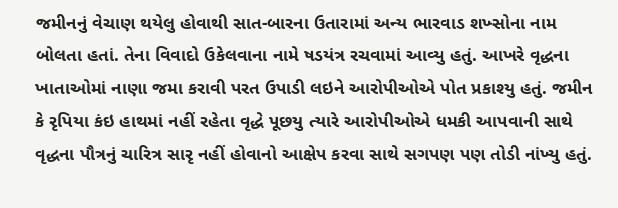જમીનનું વેચાણ થયેલુ હોવાથી સાત-બારના ઉતારામાં અન્ય ભારવાડ શખ્સોના નામ બોલતા હતાં. તેના વિવાદો ઉકેલવાના નામે ષડયંત્ર રચવામાં આવ્યુ હતું. આખરે વૃદ્ધના ખાતાઓમાં નાણા જમા કરાવી પરત ઉપાડી લઇને આરોપીઓએ પોત પ્રકાશ્યુ હતું. જમીન કે રૃપિયા કંઇ હાથમાં નહીં રહેતા વૃદ્ધે પૂછયુ ત્યારે આરોપીઓએ ધમકી આપવાની સાથે વૃદ્ધના પૌત્રનું ચારિત્ર સારૃ નહીં હોવાનો આક્ષેપ કરવા સાથે સગપણ પણ તોડી નાંખ્યુ હતું.